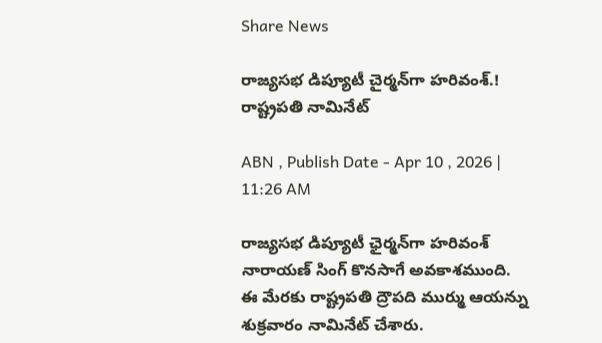Share News

రాజ్యసభ డిప్యూటీ చైర్మన్‌గా హరివంశ్‌.! రాష్ట్రపతి నామినేట్

ABN , Publish Date - Apr 10 , 2026 | 11:26 AM

రాజ్యసభ డిప్యూటీ ఛైర్మన్‌గా హరివంశ్ నారాయణ్ సింగ్‌ కొనసాగే అవకాశముంది. ఈ మేరకు రాష్ట్రపతి ద్రౌపది ముర్ము ఆయన్ను శుక్రవారం నామినేట్ చేశారు.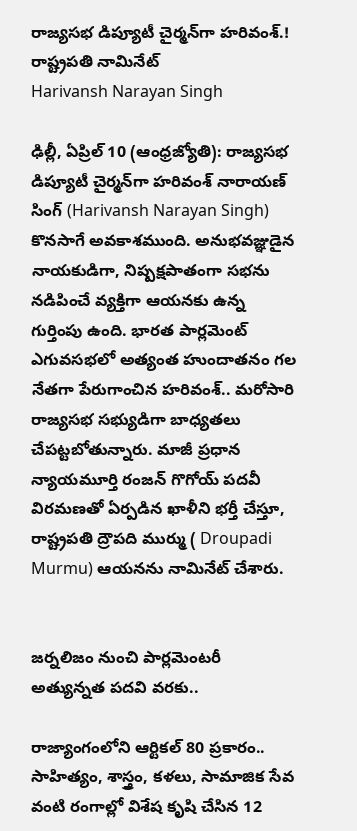రాజ్యసభ డిప్యూటీ చైర్మన్‌గా హరివంశ్‌.! రాష్ట్రపతి నామినేట్
Harivansh Narayan Singh

ఢిల్లీ, ఏప్రిల్ 10 (ఆంధ్రజ్యోతి): రాజ్యసభ డిప్యూటీ చైర్మన్‌గా హరివంశ్ నారాయణ్ సింగ్ (Harivansh Narayan Singh) కొనసాగే అవకాశముంది. అనుభవజ్ఞుడైన నాయకుడిగా, నిష్పక్షపాతంగా సభను నడిపించే వ్యక్తిగా ఆయనకు ఉన్న గుర్తింపు ఉంది. భారత పార్లమెంట్ ఎగువసభలో అత్యంత హుందాతనం గల నేతగా పేరుగాంచిన హరివంశ్.. మరోసారి రాజ్యసభ సభ్యుడిగా బాధ్యతలు చేపట్టబోతున్నారు. మాజీ ప్రధాన న్యాయమూర్తి రంజన్ గొగోయ్ పదవీ విరమణతో ఏర్పడిన ఖాళీని భర్తీ చేస్తూ, రాష్ట్రపతి ద్రౌపది ముర్ము ( Droupadi Murmu) ఆయనను నామినేట్ చేశారు.


జర్నలిజం నుంచి పార్లమెంటరీ అత్యున్నత పదవి వరకు..

రాజ్యాంగంలోని ఆర్టికల్ 80 ప్రకారం.. సాహిత్యం, శాస్త్రం, కళలు, సామాజిక సేవ వంటి రంగాల్లో విశేష కృషి చేసిన 12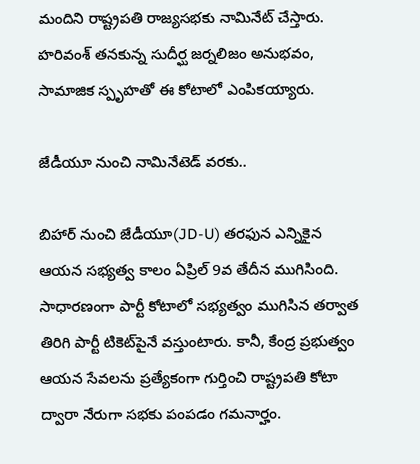మందిని రాష్ట్రపతి రాజ్యసభకు నామినేట్ చేస్తారు. హరివంశ్ తనకున్న సుదీర్ఘ జర్నలిజం అనుభవం, సామాజిక స్పృహతో ఈ కోటాలో ఎంపికయ్యారు.

జేడీయూ నుంచి నామినేటెడ్ వరకు..

బిహార్ నుంచి జేడీయూ(JD-U) తరఫున ఎన్నికైన ఆయన సభ్యత్వ కాలం ఏప్రిల్ 9వ తేదీన ముగిసింది. సాధారణంగా పార్టీ కోటాలో సభ్యత్వం ముగిసిన తర్వాత తిరిగి పార్టీ టికెట్‌పైనే వస్తుంటారు. కానీ, కేంద్ర ప్రభుత్వం ఆయన సేవలను ప్రత్యేకంగా గుర్తించి రాష్ట్రపతి కోటా ద్వారా నేరుగా సభకు పంపడం గమనార్హం.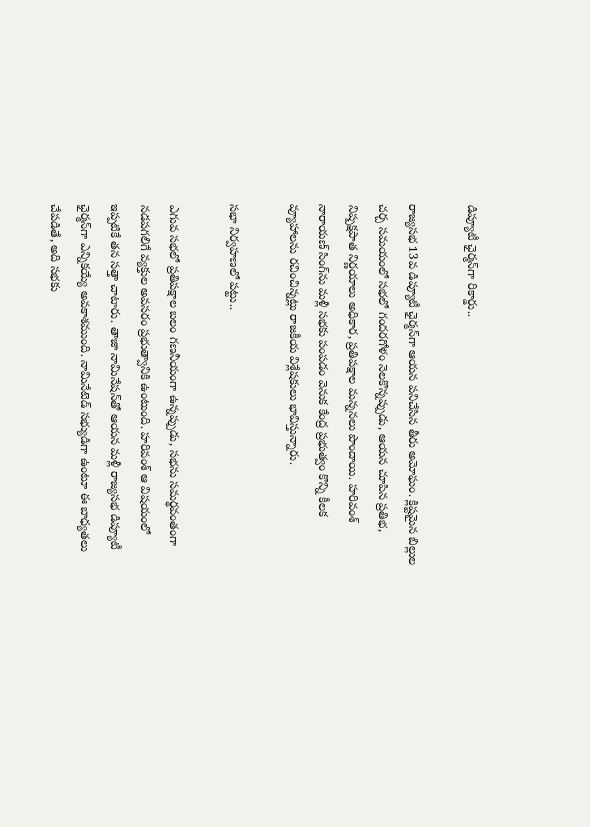డిప్యూటీ ఛైర్మన్‌గా రికార్డు..

రాజ్యసభ 13వ డిప్యూటీ ఛైర్మన్‌గా ఆయన పనిచేసిన తీరు అమోఘం. క్లిష్టమైన బిల్లుల చర్చ సమయంలో సభలో గందరగోళం నెలకొన్నప్పుడు, ఆయన చూపిన ప్రతిభ, నిష్పక్షపాత నిర్ణయాలు అధికార, ప్రతిపక్షాల మన్ననలు పొందాయి. హరివంశ్ నారాయణ్ సింగ్‌ను మళ్లీ సభకు పంపడం వెనుక కేంద్ర ప్రభుత్వం కొన్ని కీలక వ్యూహాలను రచించిన్నట్లు రాజకీయ విశ్లేషకులు భావిస్తున్నారు.

సభా నిర్వహణలో పట్టు..

ఎగువ సభలో ప్రతిపక్షాల బలం గణనీయంగా ఉన్నప్పుడు, సభను సమర్థవంతంగా నడపగలిగే వ్యక్తుల అవసరం ప్రభుత్వానికి ఉంటుంది. హరివంశ్ ఆ విషయంలో ఇప్పటికే తన సత్తా చాటారు. తాజా నామినేషన్‌తో ఆయన మళ్లీ రాజ్యసభ డిప్యూటీ ఛైర్మన్‌గా ఎన్నికయ్యే అవకాశముంది. నామినేటెడ్ సభ్యుడిగా ఉంటూ ఈ బాధ్యతలు చేపడితే, అది సభకు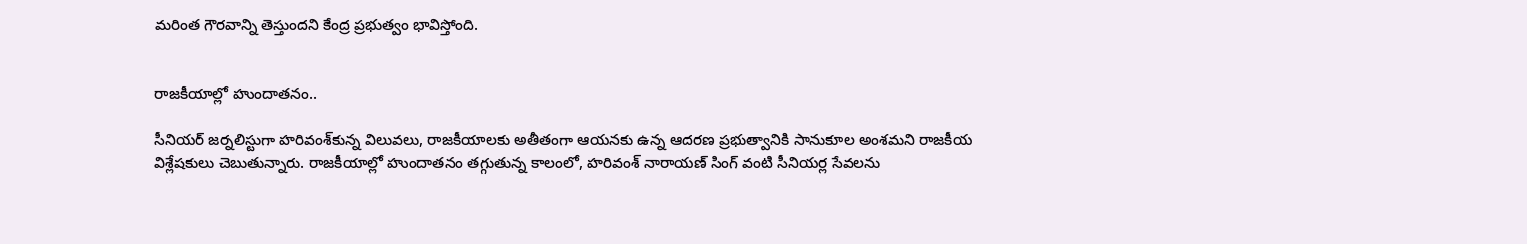మరింత గౌరవాన్ని తెస్తుందని కేంద్ర ప్రభుత్వం భావిస్తోంది.


రాజకీయాల్లో హుందాతనం..

సీనియర్ జర్నలిస్టుగా హరివంశ్‌కున్న విలువలు, రాజకీయాలకు అతీతంగా ఆయనకు ఉన్న ఆదరణ ప్రభుత్వానికి సానుకూల అంశమని రాజకీయ విశ్లేషకులు చెబుతున్నారు. రాజకీయాల్లో హుందాతనం తగ్గుతున్న కాలంలో, హరివంశ్ నారాయణ్ సింగ్ వంటి సీనియర్ల సేవలను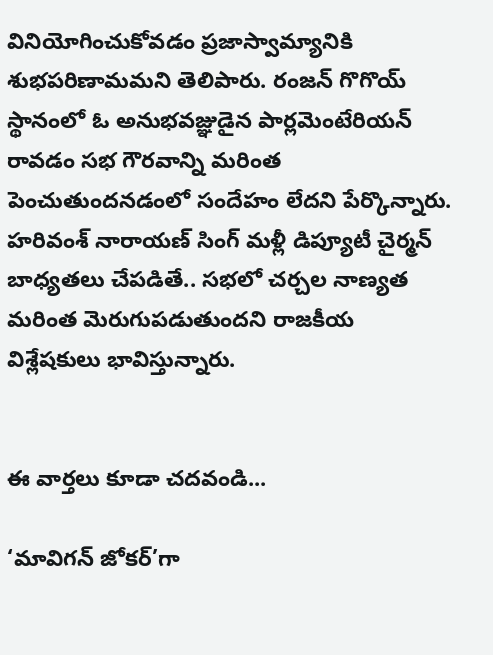వినియోగించుకోవడం ప్రజాస్వామ్యానికి శుభపరిణామమని తెలిపారు. రంజన్ గొగొయ్ స్థానంలో ఓ అనుభవజ్ఞుడైన పార్లమెంటేరియన్ రావడం సభ గౌరవాన్ని మరింత పెంచుతుందనడంలో సందేహం లేదని పేర్కొన్నారు. హరివంశ్ నారాయణ్ సింగ్ మళ్లీ డిప్యూటీ చైర్మన్ బాధ్యతలు చేపడితే.. సభలో చర్చల నాణ్యత మరింత మెరుగుపడుతుందని రాజకీయ విశ్లేషకులు భావిస్తున్నారు.


ఈ వార్తలు కూడా చదవండి...

‘మావిగన్ జోకర్’గా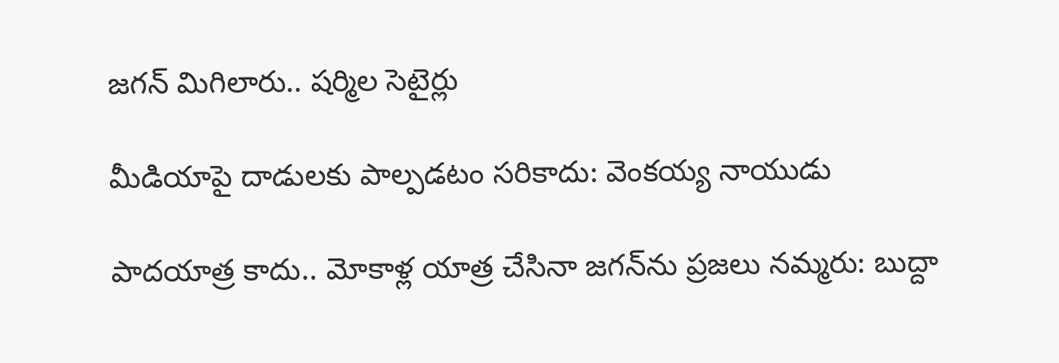జగన్ మిగిలారు.. షర్మిల సెటైర్లు

మీడియాపై దాడులకు పాల్పడటం సరికాదు: వెంకయ్య నాయుడు

పాదయాత్ర కాదు.. మోకాళ్ల యాత్ర చేసినా జగన్‌ను ప్రజలు నమ్మరు: బుద్దా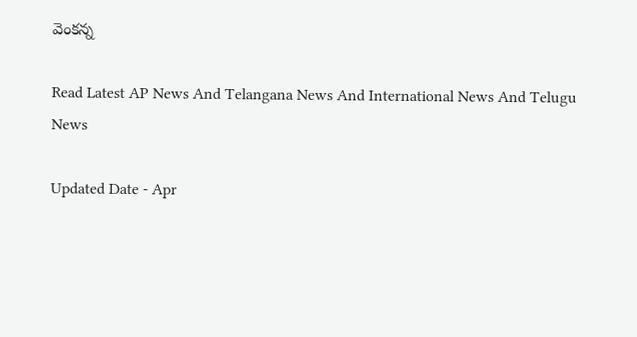వెంకన్న

Read Latest AP News And Telangana News And International News And Telugu News

Updated Date - Apr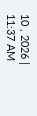10 , 2026 | 11:37 AM